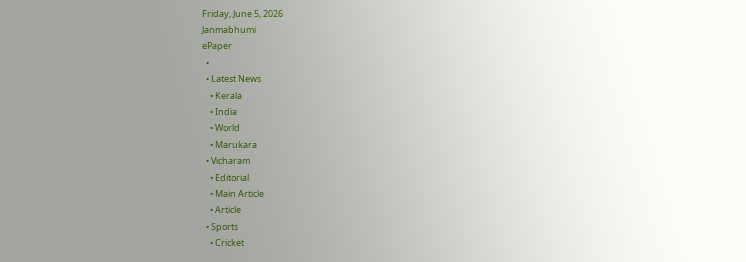Friday, June 5, 2026
Janmabhumi
ePaper
  •
  • Latest News
    • Kerala
    • India
    • World
    • Marukara
  • Vicharam
    • Editorial
    • Main Article
    • Article
  • Sports
    • Cricket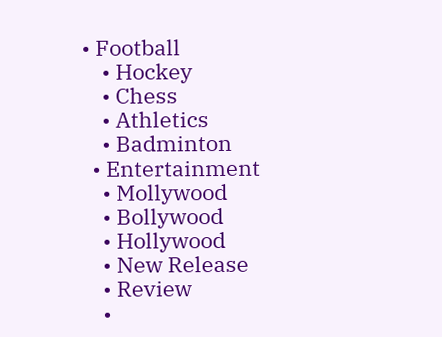• Football
    • Hockey
    • Chess
    • Athletics
    • Badminton
  • Entertainment
    • Mollywood
    • Bollywood
    • Hollywood
    • New Release
    • Review
    •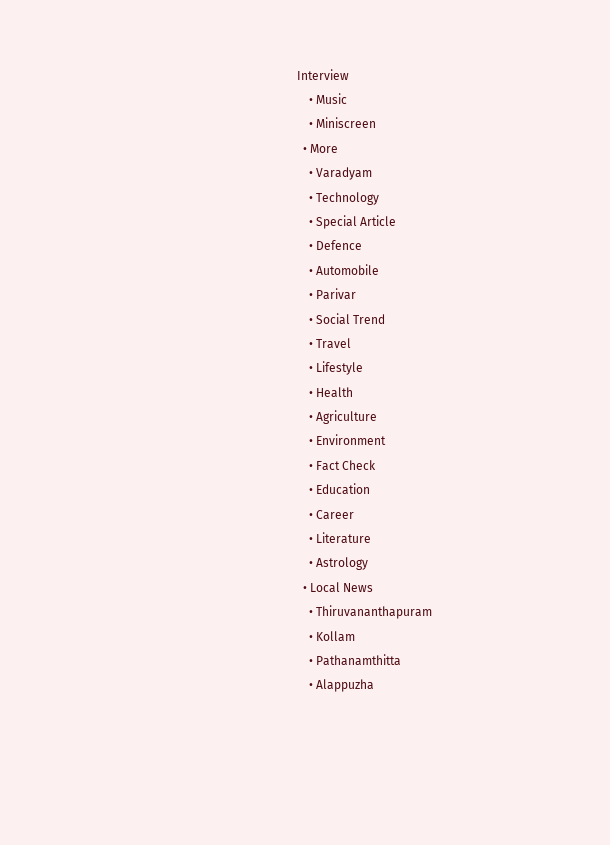Interview
    • Music
    • Miniscreen
  • More
    • Varadyam
    • Technology
    • Special Article
    • Defence
    • Automobile
    • Parivar
    • Social Trend
    • Travel
    • Lifestyle
    • Health
    • Agriculture
    • Environment
    • Fact Check
    • Education
    • Career
    • Literature
    • Astrology
  • Local News
    • Thiruvananthapuram
    • Kollam
    • Pathanamthitta
    • Alappuzha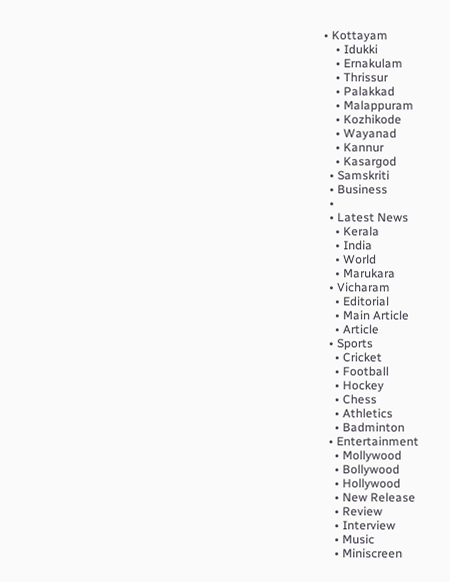• Kottayam
    • Idukki
    • Ernakulam
    • Thrissur
    • Palakkad
    • Malappuram
    • Kozhikode
    • Wayanad
    • Kannur
    • Kasargod
  • Samskriti
  • Business
  •
  • Latest News
    • Kerala
    • India
    • World
    • Marukara
  • Vicharam
    • Editorial
    • Main Article
    • Article
  • Sports
    • Cricket
    • Football
    • Hockey
    • Chess
    • Athletics
    • Badminton
  • Entertainment
    • Mollywood
    • Bollywood
    • Hollywood
    • New Release
    • Review
    • Interview
    • Music
    • Miniscreen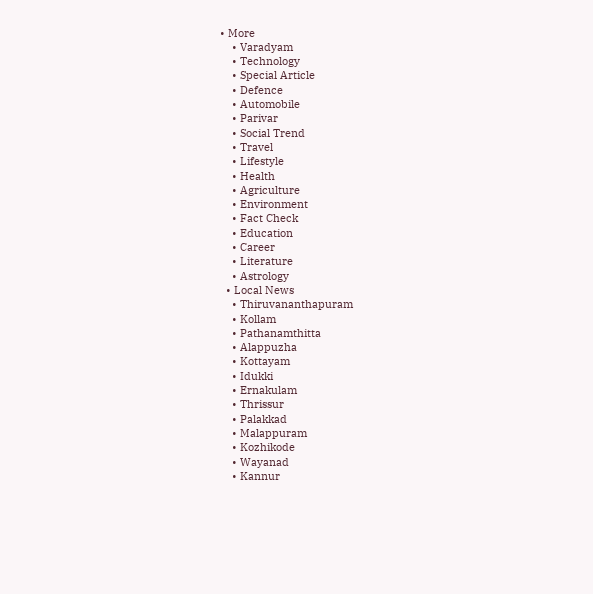• More
    • Varadyam
    • Technology
    • Special Article
    • Defence
    • Automobile
    • Parivar
    • Social Trend
    • Travel
    • Lifestyle
    • Health
    • Agriculture
    • Environment
    • Fact Check
    • Education
    • Career
    • Literature
    • Astrology
  • Local News
    • Thiruvananthapuram
    • Kollam
    • Pathanamthitta
    • Alappuzha
    • Kottayam
    • Idukki
    • Ernakulam
    • Thrissur
    • Palakkad
    • Malappuram
    • Kozhikode
    • Wayanad
    • Kannur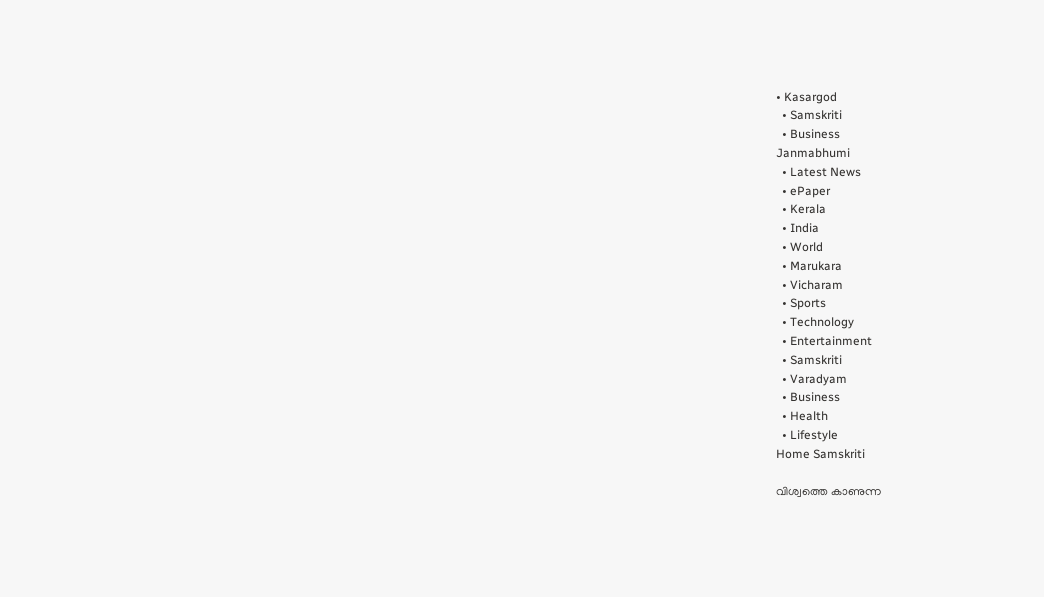• Kasargod
  • Samskriti
  • Business
Janmabhumi
  • Latest News
  • ePaper
  • Kerala
  • India
  • World
  • Marukara
  • Vicharam
  • Sports
  • Technology
  • Entertainment
  • Samskriti
  • Varadyam
  • Business
  • Health
  • Lifestyle
Home Samskriti

വിശ്വത്തെ കാണുന്ന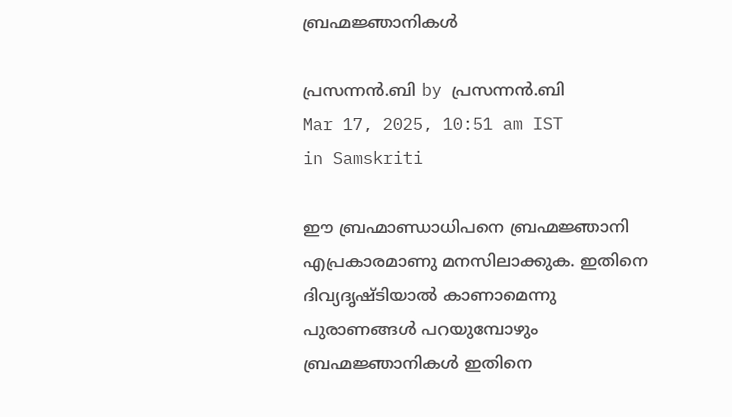ബ്രഹ്മജ്ഞാനികള്‍

പ്രസന്നന്‍.ബി by പ്രസന്നന്‍.ബി
Mar 17, 2025, 10:51 am IST
in Samskriti

ഈ ബ്രഹ്മാണ്ഡാധിപനെ ബ്രഹ്മജ്ഞാനി എപ്രകാരമാണു മനസിലാക്കുക. ഇതിനെ ദിവ്യദൃഷ്ടിയാല്‍ കാണാമെന്നു പുരാണങ്ങള്‍ പറയുമ്പോഴും ബ്രഹ്മജ്ഞാനികള്‍ ഇതിനെ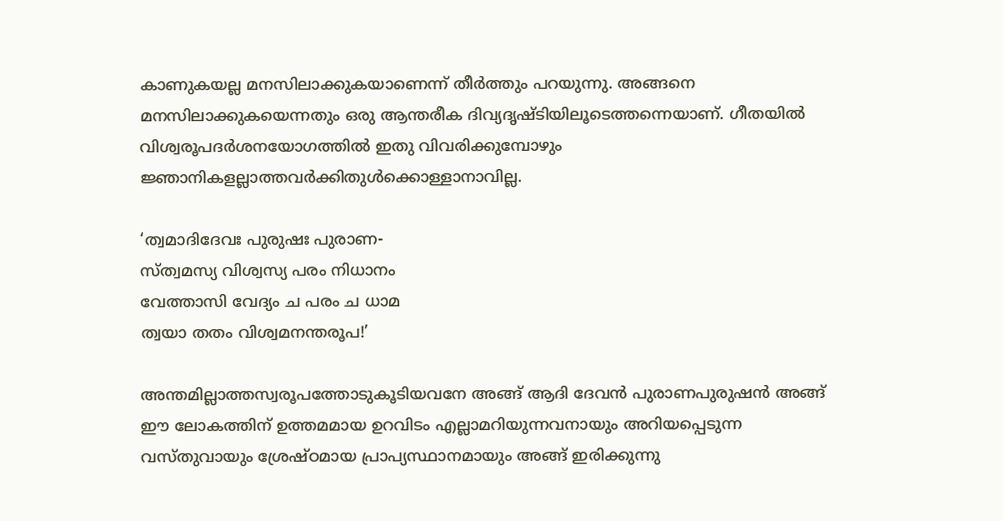കാണുകയല്ല മനസിലാക്കുകയാണെന്ന് തീര്‍ത്തും പറയുന്നു. അങ്ങനെ മനസിലാക്കുകയെന്നതും ഒരു ആന്തരീക ദിവ്യദൃഷ്ടിയിലൂടെത്തന്നെയാണ്. ഗീതയില്‍ വിശ്വരൂപദര്‍ശനയോഗത്തില്‍ ഇതു വിവരിക്കുമ്പോഴും ജ്ഞാനികളല്ലാത്തവര്‍ക്കിതുള്‍ക്കൊള്ളാനാവില്ല.

‘ത്വമാദിദേവഃ പുരുഷഃ പുരാണ-
സ്ത്വമസ്യ വിശ്വസ്യ പരം നിധാനം
വേത്താസി വേദ്യം ച പരം ച ധാമ
ത്വയാ തതം വിശ്വമനന്തരൂപ!’

അന്തമില്ലാത്തസ്വരൂപത്തോടുകൂടിയവനേ അങ്ങ് ആദി ദേവന്‍ പുരാണപുരുഷന്‍ അങ്ങ് ഈ ലോകത്തിന് ഉത്തമമായ ഉറവിടം എല്ലാമറിയുന്നവനായും അറിയപ്പെടുന്ന വസ്തുവായും ശ്രേഷ്ഠമായ പ്രാപ്യസ്ഥാനമായും അങ്ങ് ഇരിക്കുന്നു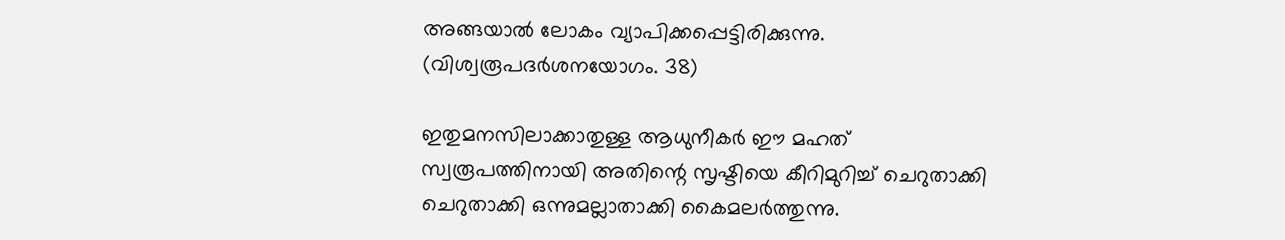അങ്ങയാല്‍ ലോകം വ്യാപിക്കപ്പെട്ടിരിക്കുന്നു. (വിശ്വരൂപദര്‍ശനയോഗം. 38)

ഇതുമനസിലാക്കാതുള്ള ആധുനീകര്‍ ഈ മഹത് സ്വരൂപത്തിനായി അതിന്റെ സൃഷ്ടിയെ കീറിമുറിച്ച് ചെറുതാക്കി ചെറുതാക്കി ഒന്നുമല്ലാതാക്കി കൈമലര്‍ത്തുന്നു.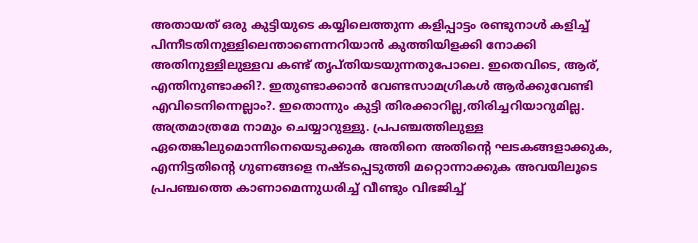അതായത് ഒരു കുട്ടിയുടെ കയ്യിലെത്തുന്ന കളിപ്പാട്ടം രണ്ടുനാള്‍ കളിച്ച് പിന്നീടതിനുള്ളിലെന്താണെന്നറിയാന്‍ കുത്തിയിളക്കി നോക്കി അതിനുള്ളിലുള്ളവ കണ്ട് തൃപ്തിയടയുന്നതുപോലെ. ഇതെവിടെ, ആര്, എന്തിനുണ്ടാക്കി?. ഇതുണ്ടാക്കാന്‍ വേണ്ടസാമഗ്രികള്‍ ആര്‍ക്കുവേണ്ടി എവിടെനിന്നെല്ലാം?. ഇതൊന്നും കുട്ടി തിരക്കാറില്ല,തിരിച്ചറിയാറുമില്ല. അത്രമാത്രമേ നാമും ചെയ്യാറുള്ളു. പ്രപഞ്ചത്തിലുള്ള ഏതെങ്കിലുമൊന്നിനെയെടുക്കുക അതിനെ അതിന്റെ ഘടകങ്ങളാക്കുക, എന്നിട്ടതിന്റെ ഗുണങ്ങളെ നഷ്ടപ്പെടുത്തി മറ്റൊന്നാക്കുക അവയിലൂടെ പ്രപഞ്ചത്തെ കാണാമെന്നുധരിച്ച് വീണ്ടും വിഭജിച്ച്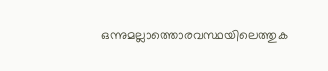ഒന്നുമല്ലാത്തൊരവസ്ഥയിലെത്തുക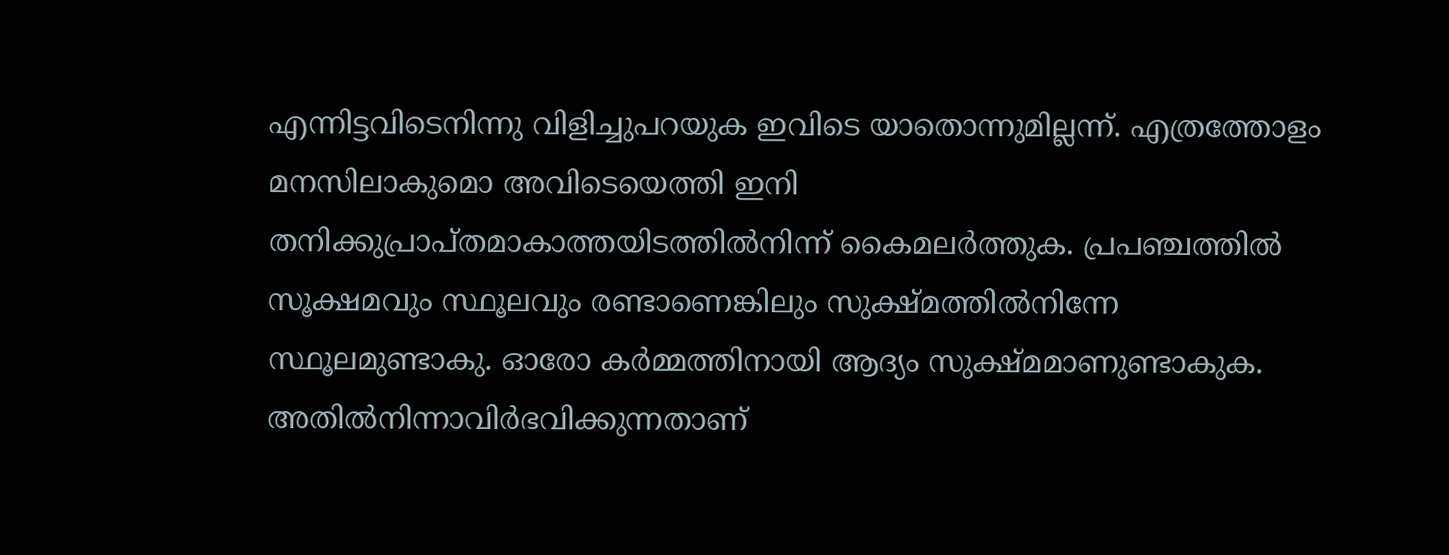എന്നിട്ടവിടെനിന്നു വിളിച്ചുപറയുക ഇവിടെ യാതൊന്നുമില്ലന്ന്. എത്രത്തോളം മനസിലാകുമൊ അവിടെയെത്തി ഇനി തനിക്കുപ്രാപ്തമാകാത്തയിടത്തില്‍നിന്ന് കൈമലര്‍ത്തുക. പ്രപഞ്ചത്തില്‍ സൂക്ഷമവും സ്ഥൂലവും രണ്ടാണെങ്കിലും സുക്ഷ്മത്തില്‍നിന്നേ സ്ഥൂലമുണ്ടാകു. ഓരോ കര്‍മ്മത്തിനായി ആദ്യം സുക്ഷ്മമാണുണ്ടാകുക. അതില്‍നിന്നാവിര്‍ഭവിക്കുന്നതാണ്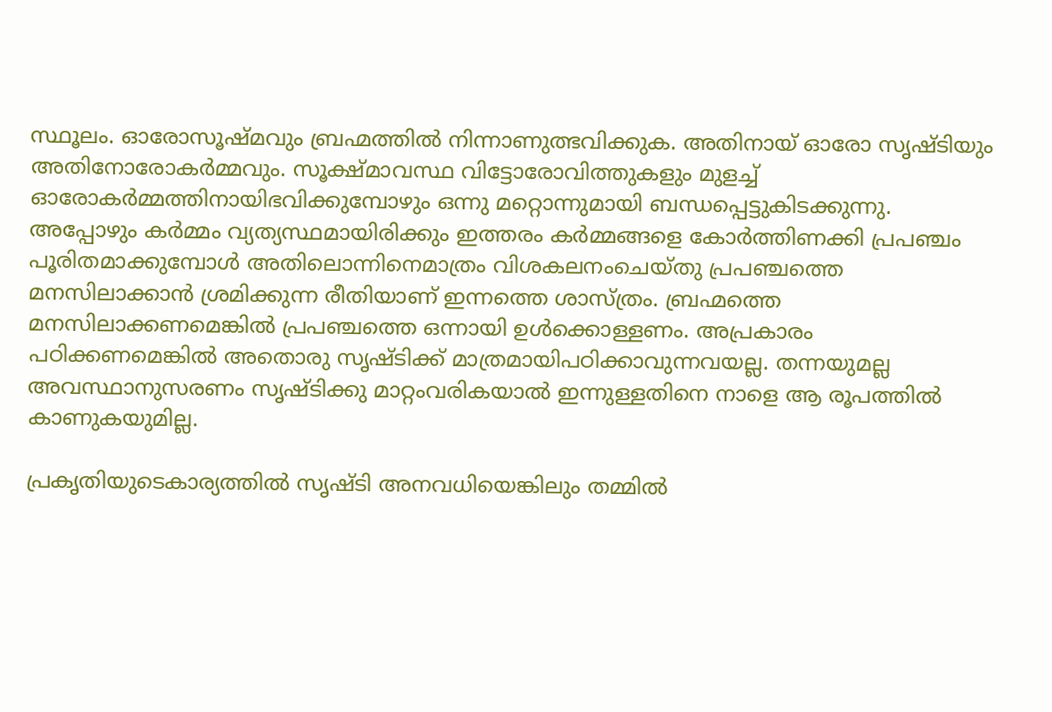സ്ഥൂലം. ഓരോസൂഷ്മവും ബ്രഹ്മത്തില്‍ നിന്നാണുത്ഭവിക്കുക. അതിനായ് ഓരോ സൃഷ്ടിയും അതിനോരോകര്‍മ്മവും. സൂക്ഷ്മാവസ്ഥ വിട്ടോരോവിത്തുകളും മുളച്ച് ഓരോകര്‍മ്മത്തിനായിഭവിക്കുമ്പോഴും ഒന്നു മറ്റൊന്നുമായി ബന്ധപ്പെട്ടുകിടക്കുന്നു. അപ്പോഴും കര്‍മ്മം വ്യത്യസ്ഥമായിരിക്കും ഇത്തരം കര്‍മ്മങ്ങളെ കോര്‍ത്തിണക്കി പ്രപഞ്ചം പൂരിതമാക്കുമ്പോള്‍ അതിലൊന്നിനെമാത്രം വിശകലനംചെയ്തു പ്രപഞ്ചത്തെ മനസിലാക്കാന്‍ ശ്രമിക്കുന്ന രീതിയാണ് ഇന്നത്തെ ശാസ്ത്രം. ബ്രഹ്മത്തെ മനസിലാക്കണമെങ്കില്‍ പ്രപഞ്ചത്തെ ഒന്നായി ഉള്‍ക്കൊള്ളണം. അപ്രകാരം പഠിക്കണമെങ്കില്‍ അതൊരു സൃഷ്ടിക്ക് മാത്രമായിപഠിക്കാവുന്നവയല്ല. തന്നയുമല്ല അവസ്ഥാനുസരണം സൃഷ്ടിക്കു മാറ്റംവരികയാല്‍ ഇന്നുള്ളതിനെ നാളെ ആ രൂപത്തില്‍ കാണുകയുമില്ല.

പ്രകൃതിയുടെകാര്യത്തില്‍ സൃഷ്ടി അനവധിയെങ്കിലും തമ്മില്‍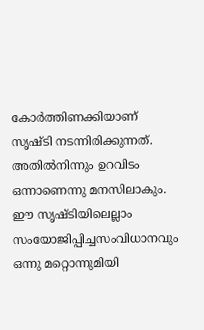കോര്‍ത്തിണക്കിയാണ് സൃഷ്ടി നടന്നിരിക്കുന്നത്. അതില്‍നിന്നും ഉറവിടം ഒന്നാണെന്നു മനസിലാകും. ഈ സൃഷ്ടിയിലെല്ലാം സംയോജിപ്പിച്ചസംവിധാനവും ഒന്നു മറ്റൊന്നുമിയി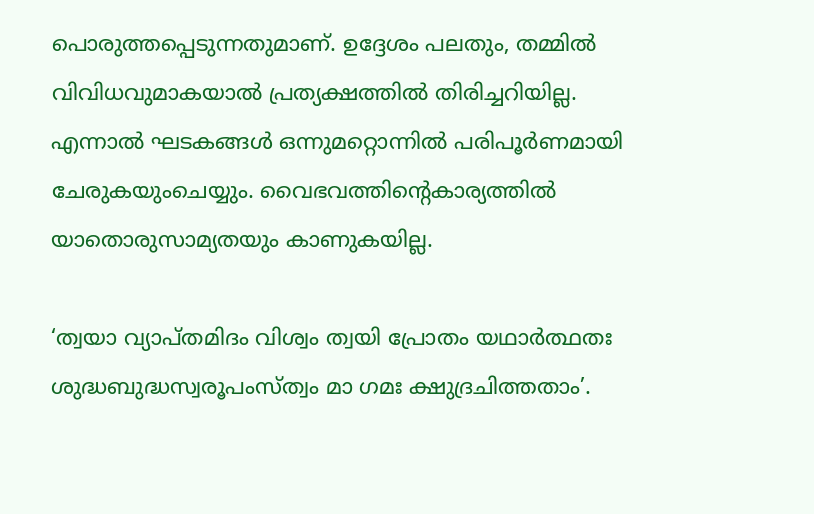പൊരുത്തപ്പെടുന്നതുമാണ്. ഉദ്ദേശം പലതും, തമ്മില്‍ വിവിധവുമാകയാല്‍ പ്രത്യക്ഷത്തില്‍ തിരിച്ചറിയില്ല. എന്നാല്‍ ഘടകങ്ങള്‍ ഒന്നുമറ്റൊന്നില്‍ പരിപൂര്‍ണമായി ചേരുകയുംചെയ്യും. വൈഭവത്തിന്റെകാര്യത്തില്‍ യാതൊരുസാമ്യതയും കാണുകയില്ല.

‘ത്വയാ വ്യാപ്തമിദം വിശ്വം ത്വയി പ്രോതം യഥാര്‍ത്ഥതഃ
ശുദ്ധബുദ്ധസ്വരൂപംസ്ത്വം മാ ഗമഃ ക്ഷുദ്രചിത്തതാം’.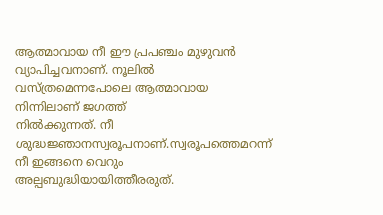ആത്മാവായ നീ ഈ പ്രപഞ്ചം മുഴുവന്‍ വ്യാപിച്ചവനാണ്. നൂലില്‍ വസ്ത്രമെന്നപോലെ ആത്മാവായ നിന്നിലാണ് ജഗത്ത്
നില്‍ക്കുന്നത്. നീ ശുദ്ധജ്ഞാനസ്വരൂപനാണ്.സ്വരൂപത്തെമറന്ന് നീ ഇങ്ങനെ വെറും അല്പബുദ്ധിയായിത്തീരരുത്.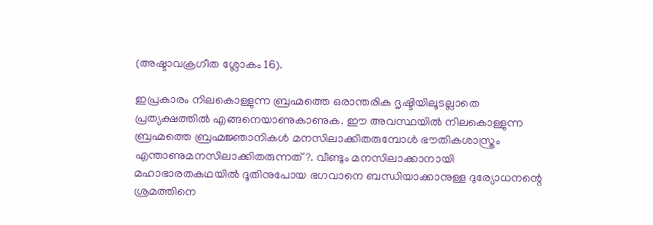(അഷ്ടാവക്രഗീത ശ്ലോകം 16).

ഇപ്രകാരം നിലകൊള്ളുന്ന ബ്രഹ്മത്തെ ഒരാന്തരിക ദൃഷ്ടിയിലൂടല്ലാതെ പ്രത്യക്ഷത്തില്‍ എങ്ങനെയാണുകാണുക. ഈ അവസ്ഥയില്‍ നിലകൊള്ളുന്ന ബ്രഹ്മത്തെ ബ്രഹ്മജ്ഞാനികള്‍ മനസിലാക്കിതരുമ്പോള്‍ ഭൗതികശാസ്ത്രം എന്താണുമനസിലാക്കിതരുന്നത്?. വീണ്ടും മനസിലാക്കാനായി മഹാഭാരതകഥയില്‍ ദൂതിനുപോയ ഭഗവാനെ ബന്ധിയാക്കാനുള്ള ദുര്യോധനന്റെ ശ്രമത്തിനെ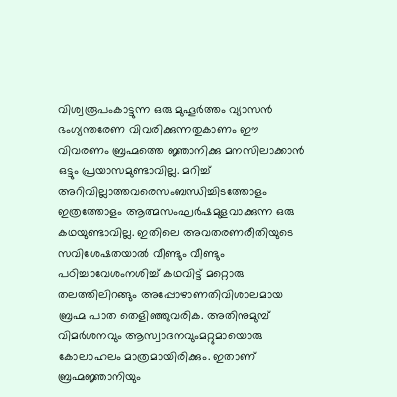വിശ്വരൂപംകാട്ടുന്ന ഒരു മുഹൂര്‍ത്തം വ്യാസന്‍ ഭംഗ്യന്തരേണ വിവരിക്കുന്നതുകാണം ഈ വിവരണം ബ്രഹ്മത്തെ ജ്ഞാനിക്കു മനസിലാക്കാന്‍ ഒട്ടും പ്രയാസമുണ്ടാവില്ല. മറിച്ച് അറിവില്ലാത്തവരെസംബന്ധിച്ചിടത്തോളം ഇത്രത്തോളം ആത്മസംഘര്‍ഷമുളവാക്കുന്ന ഒരു കഥയുണ്ടാവില്ല. ഇതിലെ അവതരണരീതിയുടെ സവിശേഷതയാല്‍ വീണ്ടും വീണ്ടും പഠിച്ചാവേശംനശിച്ച് കഥവിട്ട് മറ്റൊരു തലത്തിലിറങ്ങും അപ്പോഴാണതിവിശാലമായ ബ്രഹ്മ പാത തെളിഞ്ഞുവരിക. അതിനുമുമ്പ് വിമര്‍ശനവും ആസ്വാദനവുംമറ്റുമായൊരു കോലാഹലം മാത്രമായിരിക്കും. ഇതാണ് ബ്രഹ്മജ്ഞാനിയും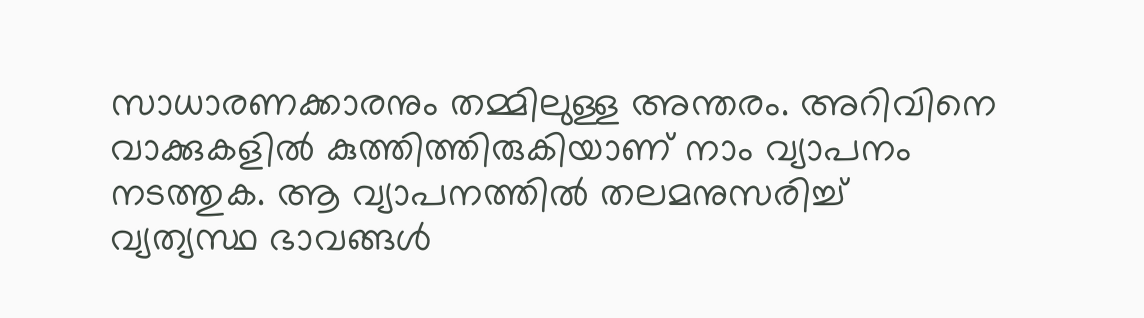സാധാരണക്കാരനും തമ്മിലുള്ള അന്തരം. അറിവിനെ വാക്കുകളില്‍ കുത്തിത്തിരുകിയാണ് നാം വ്യാപനം നടത്തുക. ആ വ്യാപനത്തില്‍ തലമനുസരിച്ച് വ്യത്യസ്ഥ ഭാവങ്ങള്‍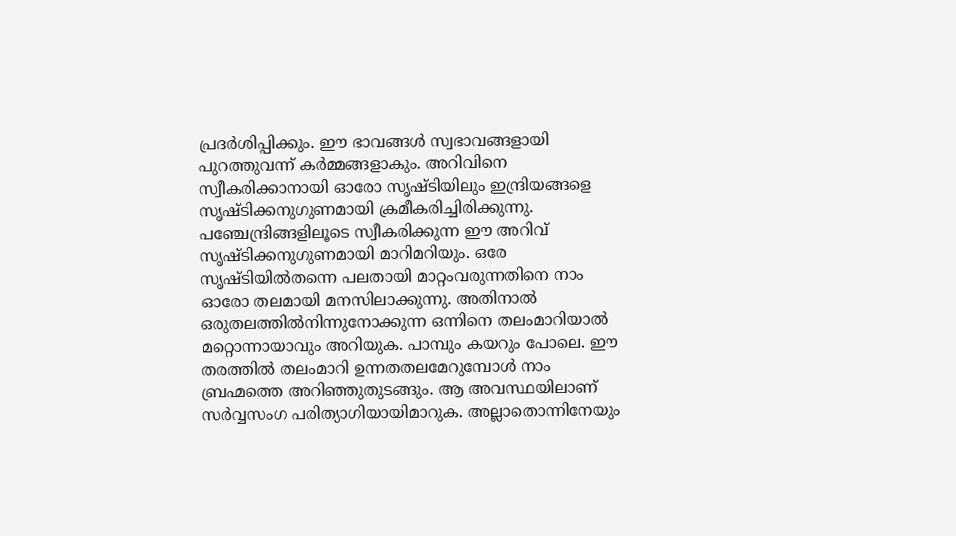പ്രദര്‍ശിപ്പിക്കും. ഈ ഭാവങ്ങള്‍ സ്വഭാവങ്ങളായി പുറത്തുവന്ന് കര്‍മ്മങ്ങളാകും. അറിവിനെ സ്വീകരിക്കാനായി ഓരോ സൃഷ്ടിയിലും ഇന്ദ്രിയങ്ങളെ സൃഷ്ടിക്കനുഗുണമായി ക്രമീകരിച്ചിരിക്കുന്നു. പഞ്ചേന്ദ്രിങ്ങളിലൂടെ സ്വീകരിക്കുന്ന ഈ അറിവ്
സൃഷ്ടിക്കനുഗുണമായി മാറിമറിയും. ഒരേ സൃഷ്ടിയില്‍തന്നെ പലതായി മാറ്റംവരുന്നതിനെ നാം ഓരോ തലമായി മനസിലാക്കുന്നു. അതിനാല്‍ ഒരുതലത്തില്‍നിന്നുനോക്കുന്ന ഒന്നിനെ തലംമാറിയാല്‍ മറ്റൊന്നായാവും അറിയുക. പാമ്പും കയറും പോലെ. ഈ തരത്തില്‍ തലംമാറി ഉന്നതതലമേറുമ്പോള്‍ നാം ബ്രഹ്മത്തെ അറിഞ്ഞുതുടങ്ങും. ആ അവസ്ഥയിലാണ് സര്‍വ്വസംഗ പരിത്യാഗിയായിമാറുക. അല്ലാതൊന്നിനേയും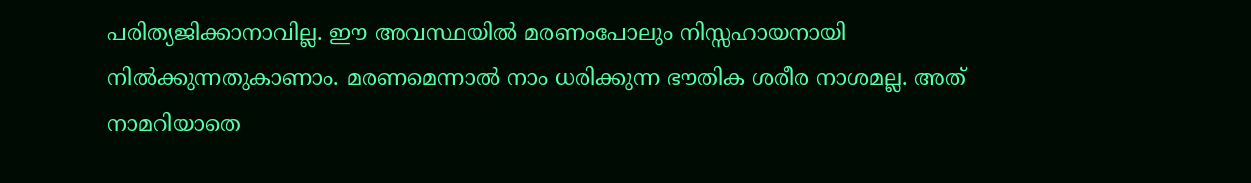പരിത്യജിക്കാനാവില്ല. ഈ അവസ്ഥയില്‍ മരണംപോലും നിസ്സഹായനായി നില്‍ക്കുന്നതുകാണാം. മരണമെന്നാല്‍ നാം ധരിക്കുന്ന ഭൗതിക ശരീര നാശമല്ല. അത് നാമറിയാതെ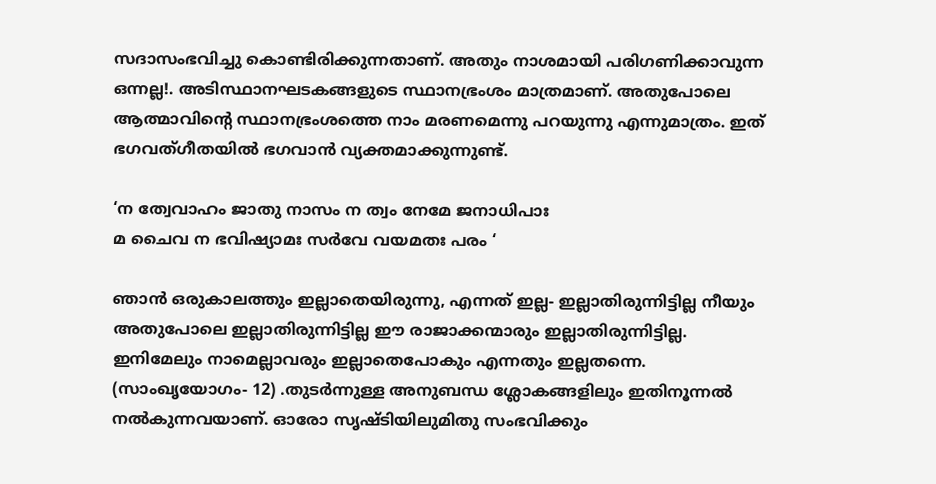സദാസംഭവിച്ചു കൊണ്ടിരിക്കുന്നതാണ്. അതും നാശമായി പരിഗണിക്കാവുന്ന ഒന്നല്ല!. അടിസ്ഥാനഘടകങ്ങളുടെ സ്ഥാനഭ്രംശം മാത്രമാണ്. അതുപോലെ ആത്മാവിന്റെ സ്ഥാനഭ്രംശത്തെ നാം മരണമെന്നു പറയുന്നു എന്നുമാത്രം. ഇത് ഭഗവത്ഗീതയില്‍ ഭഗവാന്‍ വ്യക്തമാക്കുന്നുണ്ട്.

‘ന ത്വേവാഹം ജാതു നാസം ന ത്വം നേമേ ജനാധിപാഃ
മ ചൈവ ന ഭവിഷ്യാമഃ സര്‍വേ വയമതഃ പരം ‘

ഞാന്‍ ഒരുകാലത്തും ഇല്ലാതെയിരുന്നു, എന്നത് ഇല്ല- ഇല്ലാതിരുന്നിട്ടില്ല നീയും അതുപോലെ ഇല്ലാതിരുന്നിട്ടില്ല ഈ രാജാക്കന്മാരും ഇല്ലാതിരുന്നിട്ടില്ല. ഇനിമേലും നാമെല്ലാവരും ഇല്ലാതെപോകും എന്നതും ഇല്ലതന്നെ. (സാംഖൃയോഗം- 12) .തുടര്‍ന്നുള്ള അനുബന്ധ ശ്ലോകങ്ങളിലും ഇതിനൂന്നല്‍ നല്‍കുന്നവയാണ്. ഓരോ സൃഷ്ടിയിലുമിതു സംഭവിക്കും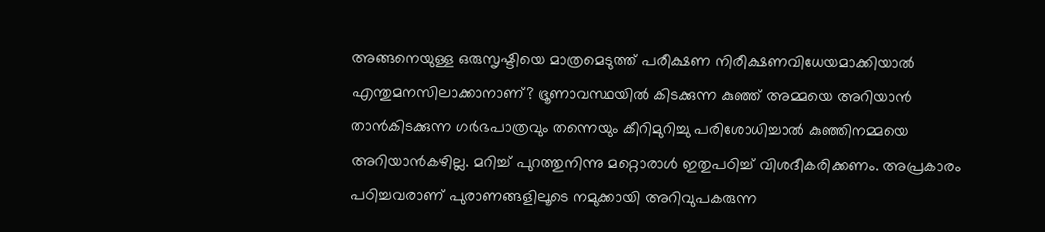അങ്ങനെയുള്ള ഒരുസൃഷ്ടിയെ മാത്രമെടുത്ത് പരീക്ഷണ നിരീക്ഷണവിധേയമാക്കിയാല്‍ എന്തുമനസിലാക്കാനാണ്? ഭ്രൂണാവസ്ഥയില്‍ കിടക്കുന്ന കുഞ്ഞ് അമ്മയെ അറിയാന്‍ താന്‍കിടക്കുന്ന ഗര്‍ഭപാത്രവും തന്നെയും കീറിമുറിച്ചു പരിശോധിച്ചാല്‍ കുഞ്ഞിനമ്മയെ അറിയാന്‍കഴില്ല. മറിച്ച് പുറത്തുനിന്നു മറ്റൊരാള്‍ ഇതുപഠിച്ച് വിശദീകരിക്കണം. അപ്രകാരം പഠിച്ചവരാണ് പുരാണങ്ങളിലൂടെ നമുക്കായി അറിവുപകരുന്ന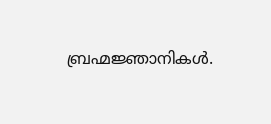ബ്രഹ്മജ്ഞാനികള്‍.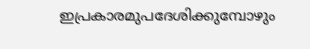ഇപ്രകാരമുപദേശിക്കുമ്പോഴും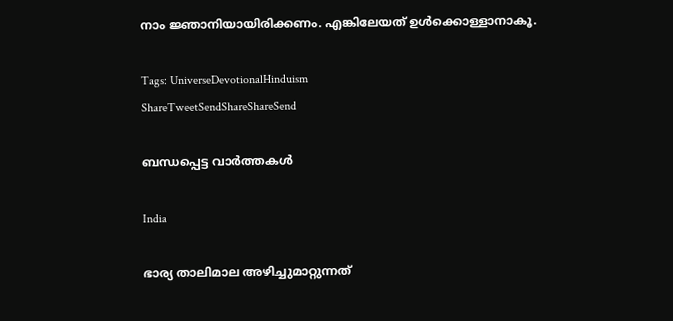നാം ജ്ഞാനിയായിരിക്കണം. എങ്കിലേയത് ഉള്‍ക്കൊള്ളാനാകൂ.

Tags: UniverseDevotionalHinduism
ShareTweetSendShareShareSend

ബന്ധപ്പെട്ട വാര്‍ത്തകള്‍

India

ഭാര്യ താലിമാല അഴിച്ചുമാറ്റുന്നത്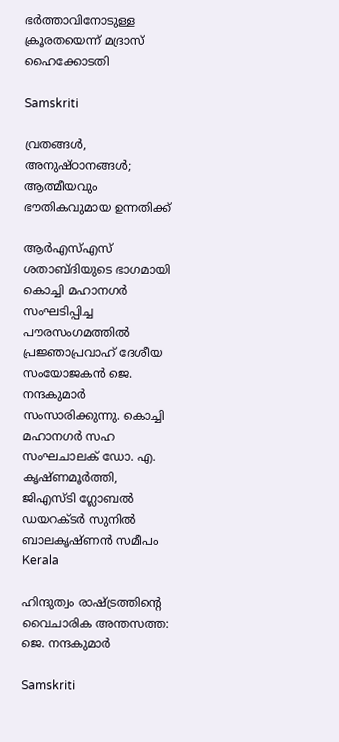ഭര്‍ത്താവിനോടുള്ള ക്രൂരതയെന്ന് മദ്രാസ് ഹൈക്കോടതി

Samskriti

വ്രതങ്ങള്‍, അനുഷ്ഠാനങ്ങള്‍; ആത്മീയവും ഭൗതികവുമായ ഉന്നതിക്ക്

ആര്‍എസ്എസ് ശതാബ്ദിയുടെ ഭാഗമായി കൊച്ചി മഹാനഗര്‍ സംഘടിപ്പിച്ച പൗരസംഗമത്തില്‍ പ്രജ്ഞാപ്രവാഹ് ദേശീയ സംയോജകന്‍ ജെ. നന്ദകുമാര്‍ സംസാരിക്കുന്നു. കൊച്ചി മഹാനഗര്‍ സഹ സംഘചാലക് ഡോ. എ. കൃഷ്ണമൂര്‍ത്തി, ജിഎസ്ടി ഗ്ലോബല്‍ ഡയറക്ടര്‍ സുനില്‍ ബാലകൃഷ്ണന്‍ സമീപം
Kerala

ഹിന്ദുത്വം രാഷ്‌ട്രത്തിന്റെ വൈചാരിക അന്തസത്ത: ജെ. നന്ദകുമാര്‍

Samskriti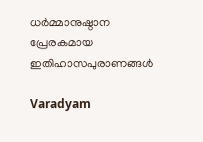ധര്‍മ്മാനുഷ്ഠാന പ്രേരകമായ ഇതിഹാസപുരാണങ്ങള്‍

Varadyam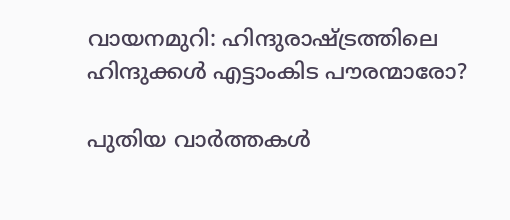വായനമുറി: ഹിന്ദുരാഷ്‌ട്രത്തിലെ ഹിന്ദുക്കൾ എട്ടാംകിട പൗരന്മാരോ?

പുതിയ വാര്‍ത്തകള്‍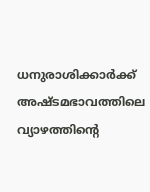ധനുരാശിക്കാര്‍ക്ക് അഷ്ടമഭാവത്തിലെ വ്യാഴത്തിന്റെ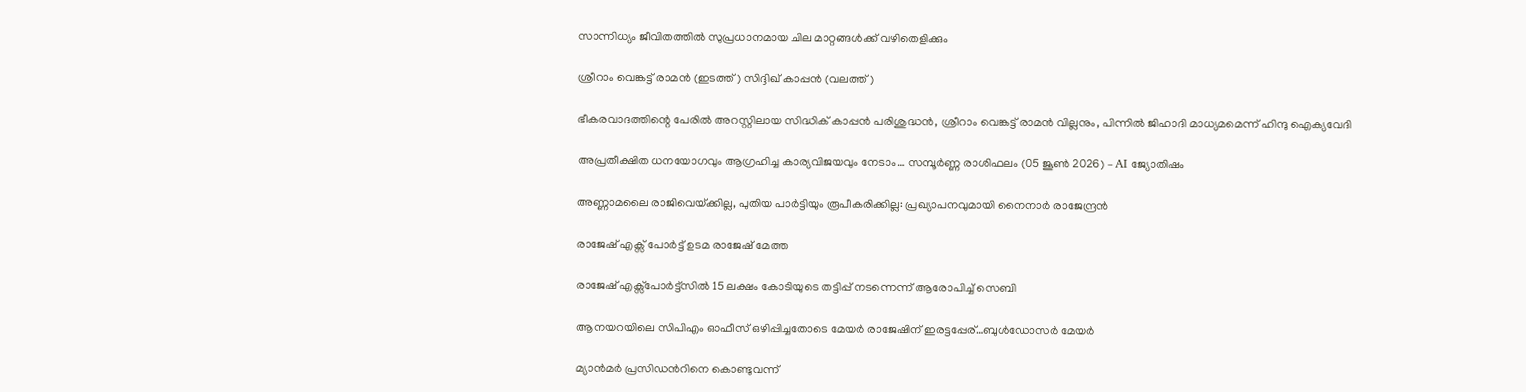സാന്നിധ്യം ജീവിതത്തിൽ സുപ്രധാനമായ ചില മാറ്റങ്ങൾക്ക് വഴിതെളിക്കും

ശ്രീറാം വെങ്കട്ട് രാമന്‍ (ഇടത്ത്) സിദ്ദിഖ് കാപ്പന്‍ (വലത്ത്)

ഭീകരവാദത്തിന്റെ പേരില്‍ അറസ്റ്റിലായ സിദ്ധിക് കാപ്പന്‍ പരിശുദ്ധന്‍, ശ്രീറാം വെങ്കട്ട് രാമന്‍ വില്ലനും, പിന്നില്‍ ജിഹാദി മാധ്യമമെന്ന് ഹിന്ദു ഐക്യവേദി

അപ്രതീക്ഷിത ധനയോഗവും ആഗ്രഹിച്ച കാര്യവിജയവും നേടാം… സമ്പൂർണ്ണ രാശിഫലം (05 ജൂൺ 2026) – AI ജ്യോതിഷം

അണ്ണാമലൈ രാജിവെയ്‌ക്കില്ല, പുതിയ പാര്‍ട്ടിയും രൂപീകരിക്കില്ല: പ്രഖ്യാപനവുമായി നൈനാര്‍ രാജേന്ദ്രന്‍

രാജേഷ് എക്സ് പോര്‍ട്ട് ഉടമ രാജേഷ് മേത്ത

രാജേഷ് എക്സ്പോര്‍ട്ട്സില്‍ 15 ലക്ഷം കോടിയുടെ തട്ടിപ്പ് നടന്നെന്ന് ആരോപിച്ച് സെബി

ആനയറയിലെ സിപിഎം ഓഫീസ് ഒഴിപ്പിച്ചതോടെ മേയര്‍ രാജേഷിന് ഇരട്ടപ്പേര്…ബുള്‍ഡോസര്‍ മേയര്‍

മ്യാന്‍മര്‍ പ്രസിഡന്‍റിനെ കൊണ്ടുവന്ന്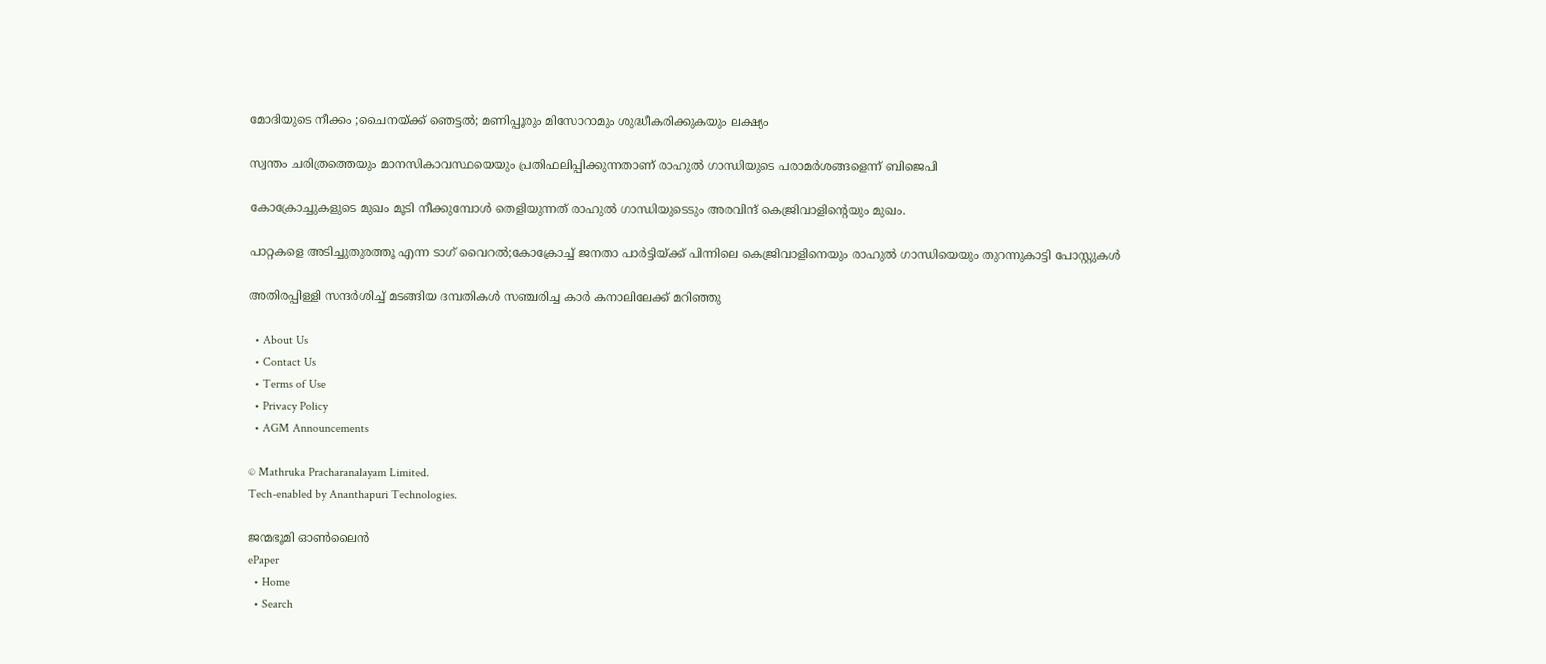മോദിയുടെ നീക്കം ;ചൈനയ്‌ക്ക് ഞെട്ടല്‍; മണിപ്പൂരും മിസോറാമും ശുദ്ധീകരിക്കുകയും ലക്ഷ്യം

സ്വന്തം ചരിത്രത്തെയും മാനസികാവസ്ഥയെയും പ്രതിഫലിപ്പിക്കുന്നതാണ് രാഹുല്‍ ഗാന്ധിയുടെ പരാമര്‍ശങ്ങളെന്ന് ബിജെപി

കോക്രോച്ചുകളുടെ മുഖം മൂടി നീക്കുമ്പോള്‍ തെളിയുന്നത് രാഹുല്‍ ഗാന്ധിയുടെടും അരവിന്ദ് കെജ്രിവാളിന്‍റെയും മുഖം.

പാറ്റകളെ അടിച്ചുതുരത്തൂ എന്ന ടാഗ് വൈറല്‍;കോക്രോച്ച് ജനതാ പാര്‍ട്ടിയ്‌ക്ക് പിന്നിലെ കെജ്രിവാളിനെയും രാഹുല്‍ ഗാന്ധിയെയും തുറന്നുകാട്ടി പോസ്റ്റുകള്‍

അതിരപ്പിള്ളി സന്ദര്‍ശിച്ച് മടങ്ങിയ ദമ്പതികള്‍ സഞ്ചരിച്ച കാര്‍ കനാലിലേക്ക് മറിഞ്ഞു

  • About Us
  • Contact Us
  • Terms of Use
  • Privacy Policy
  • AGM Announcements

© Mathruka Pracharanalayam Limited.
Tech-enabled by Ananthapuri Technologies.

ജന്മഭൂമി ഓണ്‍ലൈന്‍
ePaper
  • Home
  • Search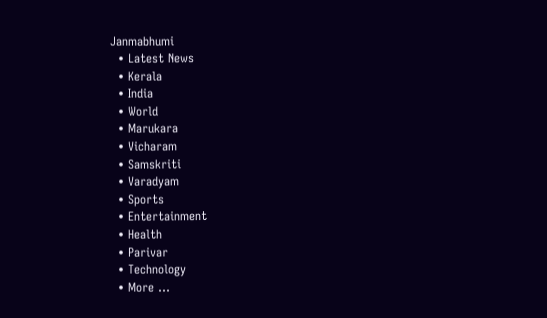Janmabhumi
  • Latest News
  • Kerala
  • India
  • World
  • Marukara
  • Vicharam
  • Samskriti
  • Varadyam
  • Sports
  • Entertainment
  • Health
  • Parivar
  • Technology
  • More …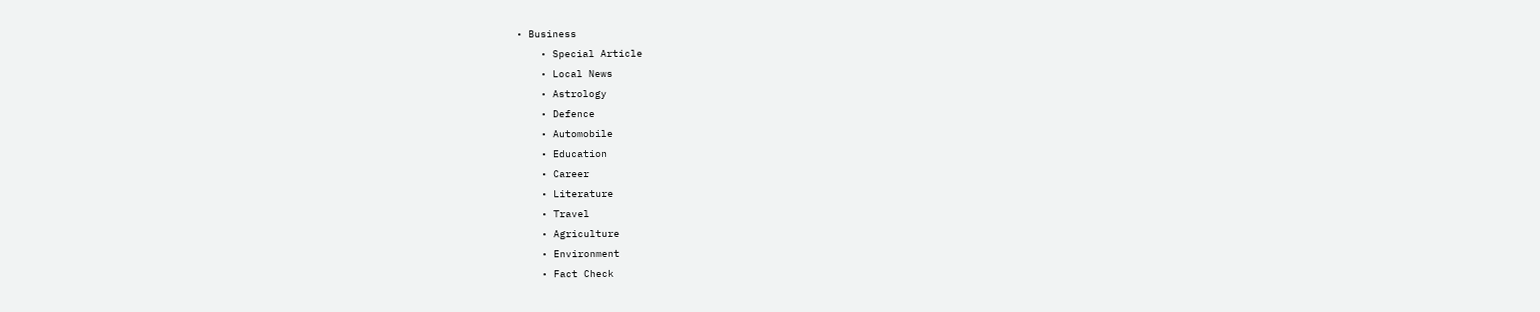• Business
    • Special Article
    • Local News
    • Astrology
    • Defence
    • Automobile
    • Education
    • Career
    • Literature
    • Travel
    • Agriculture
    • Environment
    • Fact Check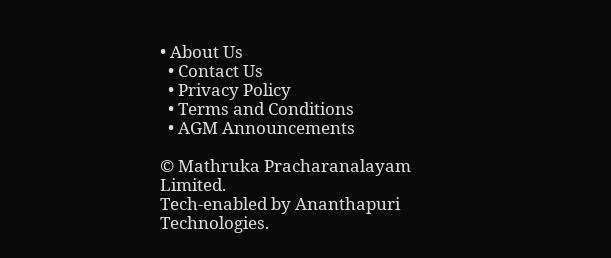• About Us
  • Contact Us
  • Privacy Policy
  • Terms and Conditions
  • AGM Announcements

© Mathruka Pracharanalayam Limited.
Tech-enabled by Ananthapuri Technologies.